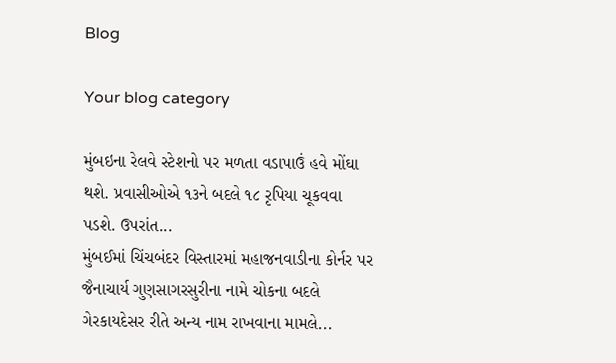Blog

Your blog category

મુંબઇના રેલવે સ્ટેશનો પર મળતા વડાપાઉં હવે મોંઘા થશે. પ્રવાસીઓએ ૧૩ને બદલે ૧૮ રૃપિયા ચૂકવવા પડશે. ઉપરાંત...
મુંબઈમાં ચિંચબંદર વિસ્તારમાં મહાજનવાડીના કોર્નર પર જૈનાચાર્ય ગુણસાગરસુરીના નામે ચોકના બદલે ગેરકાયદેસર રીતે અન્ય નામ રાખવાના મામલે...